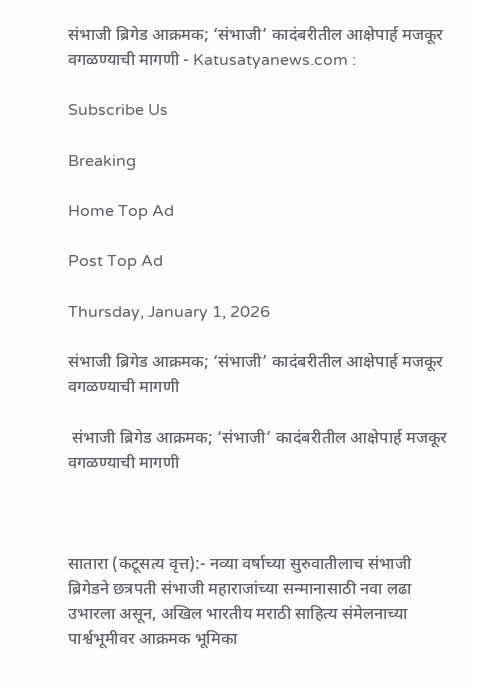संभाजी ब्रिगेड आक्रमक; ‘संभाजी’ कादंबरीतील आक्षेपार्ह मजकूर वगळण्याची मागणी - Katusatyanews.com :

Subscribe Us

Breaking

Home Top Ad

Post Top Ad

Thursday, January 1, 2026

संभाजी ब्रिगेड आक्रमक; ‘संभाजी’ कादंबरीतील आक्षेपार्ह मजकूर वगळण्याची मागणी

 संभाजी ब्रिगेड आक्रमक; ‘संभाजी’ कादंबरीतील आक्षेपार्ह मजकूर वगळण्याची मागणी



सातारा (कटूसत्य वृत्त):- नव्या वर्षाच्या सुरुवातीलाच संभाजी ब्रिगेडने छत्रपती संभाजी महाराजांच्या सन्मानासाठी नवा लढा उभारला असून, अखिल भारतीय मराठी साहित्य संमेलनाच्या पार्श्वभूमीवर आक्रमक भूमिका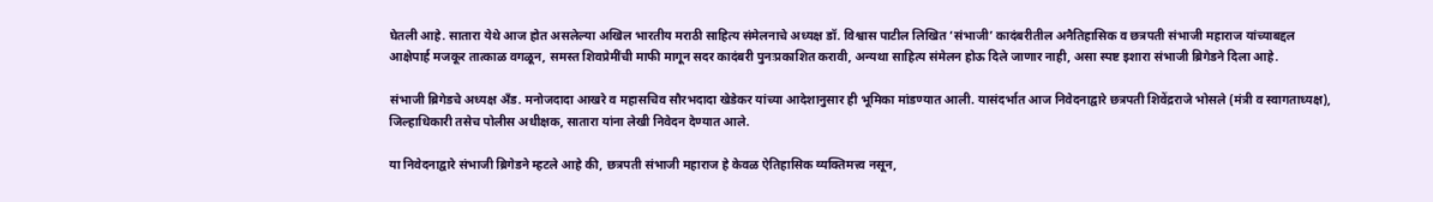घेतली आहे. सातारा येथे आज होत असलेल्या अखिल भारतीय मराठी साहित्य संमेलनाचे अध्यक्ष डॉ. विश्वास पाटील लिखित ‘संभाजी’ कादंबरीतील अनैतिहासिक व छत्रपती संभाजी महाराज यांच्याबद्दल आक्षेपार्ह मजकूर तात्काळ वगळून, समस्त शिवप्रेमींची माफी मागून सदर कादंबरी पुनःप्रकाशित करावी, अन्यथा साहित्य संमेलन होऊ दिले जाणार नाही, असा स्पष्ट इशारा संभाजी ब्रिगेडने दिला आहे.

संभाजी ब्रिगेडचे अध्यक्ष अँड. मनोजदादा आखरे व महासचिव सौरभदादा खेडेकर यांच्या आदेशानुसार ही भूमिका मांडण्यात आली. यासंदर्भात आज निवेदनाद्वारे छत्रपती शिवेंद्रराजे भोसले (मंत्री व स्वागताध्यक्ष), जिल्हाधिकारी तसेच पोलीस अधीक्षक, सातारा यांना लेखी निवेदन देण्यात आले.

या निवेदनाद्वारे संभाजी ब्रिगेडने म्हटले आहे की, छत्रपती संभाजी महाराज हे केवळ ऐतिहासिक व्यक्तिमत्त्व नसून,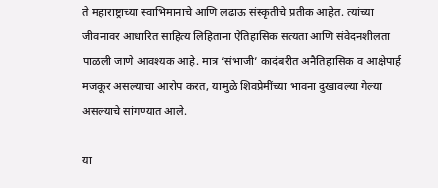ते महाराष्ट्राच्या स्वाभिमानाचे आणि लढाऊ संस्कृतीचे प्रतीक आहेत. त्यांच्या जीवनावर आधारित साहित्य लिहिताना ऐतिहासिक सत्यता आणि संवेदनशीलता पाळली जाणे आवश्यक आहे. मात्र ‘संभाजी’ कादंबरीत अनैतिहासिक व आक्षेपार्ह मजकूर असल्याचा आरोप करत, यामुळे शिवप्रेमींच्या भावना दुखावल्या गेल्या असल्याचे सांगण्यात आले.

या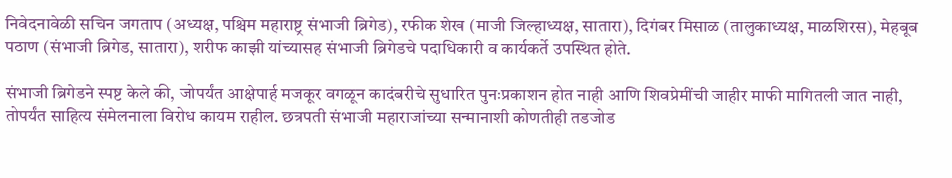निवेदनावेळी सचिन जगताप (अध्यक्ष, पश्चिम महाराष्ट्र संभाजी ब्रिगेड), रफीक शेख (माजी जिल्हाध्यक्ष, सातारा), दिगंबर मिसाळ (तालुकाध्यक्ष, माळशिरस), मेहबूब पठाण (संभाजी ब्रिगेड, सातारा), शरीफ काझी यांच्यासह संभाजी ब्रिगेडचे पदाधिकारी व कार्यकर्ते उपस्थित होते.

संभाजी ब्रिगेडने स्पष्ट केले की, जोपर्यंत आक्षेपार्ह मजकूर वगळून कादंबरीचे सुधारित पुनःप्रकाशन होत नाही आणि शिवप्रेमींची जाहीर माफी मागितली जात नाही, तोपर्यंत साहित्य संमेलनाला विरोध कायम राहील. छत्रपती संभाजी महाराजांच्या सन्मानाशी कोणतीही तडजोड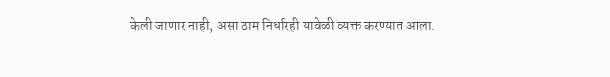केली जाणार नाही, असा ठाम निर्धारही यावेळी व्यक्त करण्यात आला.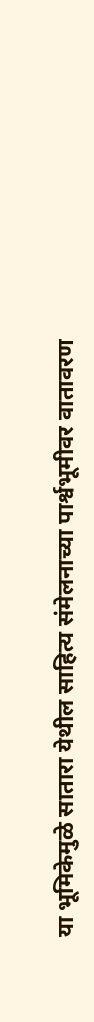या भूमिकेमुळे सातारा येथील साहित्य संमेलनाच्या पार्श्वभूमीवर वातावरण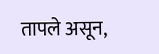तापले असून,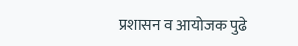प्रशासन व आयोजक पुढे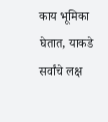काय भूमिका घेतात, याकडे सर्वांचे लक्ष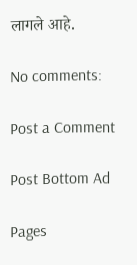लागले आहे.

No comments:

Post a Comment

Post Bottom Ad

Pages